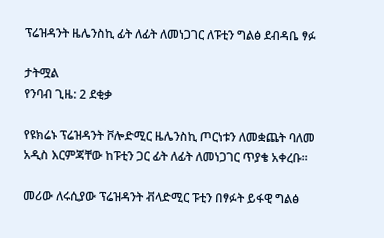ፕሬዝዳንት ዜሌንስኪ ፊት ለፊት ለመነጋገር ለፑቲን ግልፅ ደብዳቤ ፃፉ

ታትሟል
የንባብ ጊዜ: 2 ደቂቃ

የዩክሬኑ ፕሬዝዳንት ቮሎድሚር ዜሌንስኪ ጦርነቱን ለመቋጨት ባለመ አዲስ እርምጃቸው ከፑቲን ጋር ፊት ለፊት ለመነጋገር ጥያቄ አቀረቡ።

መሪው ለሩሲያው ፕሬዝዳንት ቭላድሚር ፑቲን በፃፉት ይፋዊ ግልፅ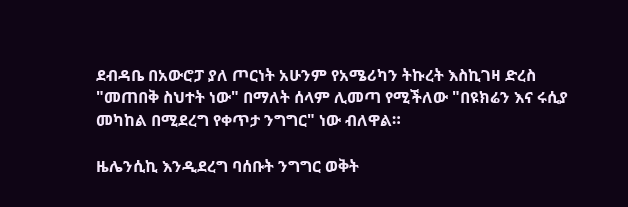ደብዳቤ በአውሮፓ ያለ ጦርነት አሁንም የአሜሪካን ትኩረት እስኪገዛ ድረስ "መጠበቅ ስህተት ነው" በማለት ሰላም ሊመጣ የሚችለው "በዩክሬን እና ሩሲያ መካከል በሚደረግ የቀጥታ ንግግር" ነው ብለዋል።

ዜሌንሲኪ እንዲደረግ ባሰቡት ንግግር ወቅት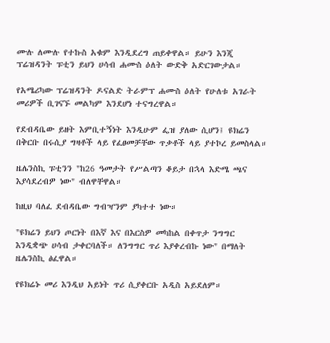ሙሉ ለሙሉ የተኩስ አቁም እንዲደረግ ጠይቀዋል። ይሁን እንጂ ፕሬዝዳንት ፑቲን ይህን ሀሳብ ሐሙስ ዕለት ውድቅ አድርገውታል።

የአሜሪካው ፕሬዝዳንት ዶናልድ ትራምፕ ሐሙስ ዕለት የሁለቱ አገራት መሪዎች ቢገናኙ መልካም እንደሆነ ተናግረዋል።

የደብዳቤው ይዘት እምቢተኝነት እንዲሁም ፌዝ ያለው ሲሆን፤ ዩክሬን በቅርቡ በሩሲያ ግዛቶች ላይ የፈፀመቻቸው ጥቃቶች ላይ ያተኮረ ይመስላል።

ዜሌንስኪ ፑቲንን "ከ26 ዓመታት የሥልጣን ቆይታ በኋላ እድሜ ጫና እያሳደረብዎ ነው" ብለዋቸዋል።

ከዚህ ባለፈ ደብዳቤው ግብዣንም ያካተተ ነው።

"ዩክሬን ይህን ጦርነት በእኛ እና በእርስዎ መካከል በቀጥታ ንግግር እንዲቋጭ ሀሳብ ታቀርባለች። ለንግግር ጥሪ እያቀረብኩ ነው" በማለት ዜሌንስኪ ፅፈዋል።

የዩክሬኑ መሪ እንዲህ አይነት ጥሪ ሲያቀርቡ አዲስ አይደለም።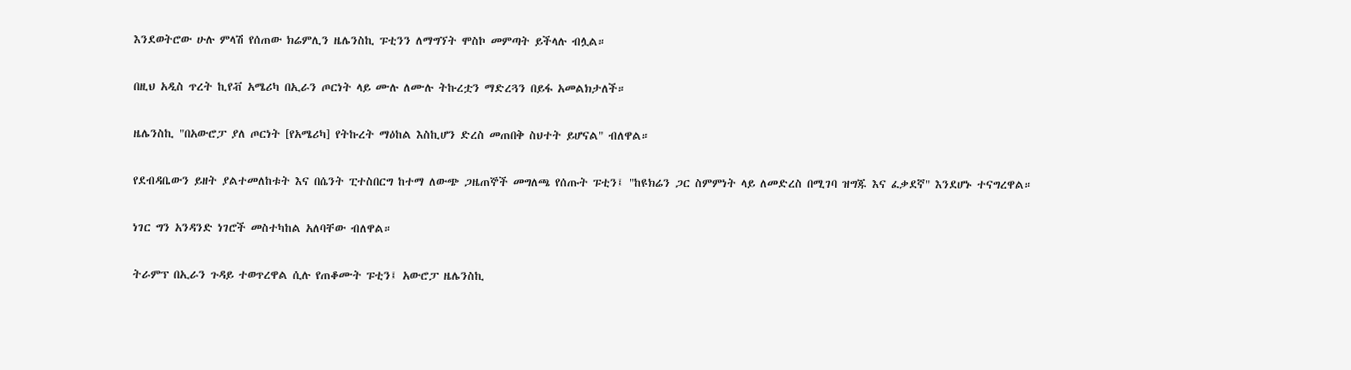እንደወትሮው ሁሉ ምላሽ የሰጠው ክሬምሊን ዜሌንስኪ ፑቲንን ለማግኘት ሞስኮ መምጣት ይችላሉ ብሏል።

በዚህ አዲስ ጥረት ኪየቭ አሜሪካ በኢራን ጦርነት ላይ ሙሉ ለሙሉ ትኩረቷን ማድረጓን በይፋ አመልክታለች።

ዜሌንስኪ "በአውሮፓ ያለ ጦርነት [የአሜሪካ] የትኩረት ማዕከል እስኪሆን ድረስ መጠበቅ ስህተት ይሆናል" ብለዋል።

የደብዳቤውን ይዘት ያልተመለከቱት እና በሴንት ፒተስበርግ ከተማ ለውጭ ጋዜጠኞች መግለጫ የሰጡት ፑቲን፤ "ከዩክሬን ጋር ስምምነት ላይ ለመድረስ በሚገባ ዝግጁ እና ፈቃደኛ" እንደሆኑ ተናግረዋል።

ነገር ግን አንዳንድ ነገሮች መስተካከል አለባቸው ብለዋል።

ትራምፕ በኢራን ጉዳይ ተወጥረዋል ሲሉ የጠቆሙት ፑቲን፤ አውሮፓ ዜሌንስኪ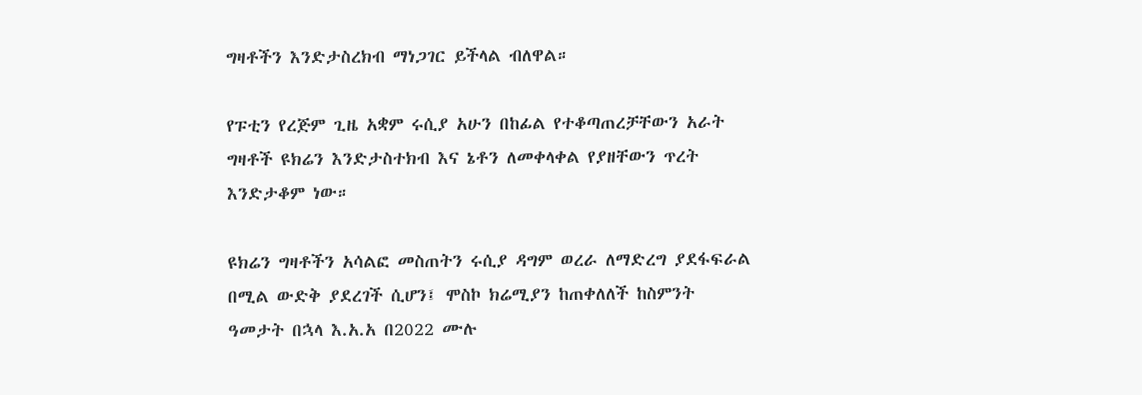ግዛቶችን እንድታስረክብ ማነጋገር ይችላል ብለዋል።

የፑቲን የረጅም ጊዜ አቋም ሩሲያ አሁን በከፊል የተቆጣጠረቻቸውን አራት ግዛቶች ዩክሬን እንድታስተክብ እና ኔቶን ለመቀላቀል የያዘቸውን ጥረት እንድታቆም ነው።

ዩክሬን ግዛቶችን አሳልፎ መስጠትን ሩሲያ ዳግም ወረራ ለማድረግ ያደፋፍራል በሚል ውድቅ ያደረገች ሲሆን፤ ሞስኮ ክሬሚያን ከጠቀለለች ከስምንት ዓመታት በኋላ እ.አ.አ በ2022 ሙሉ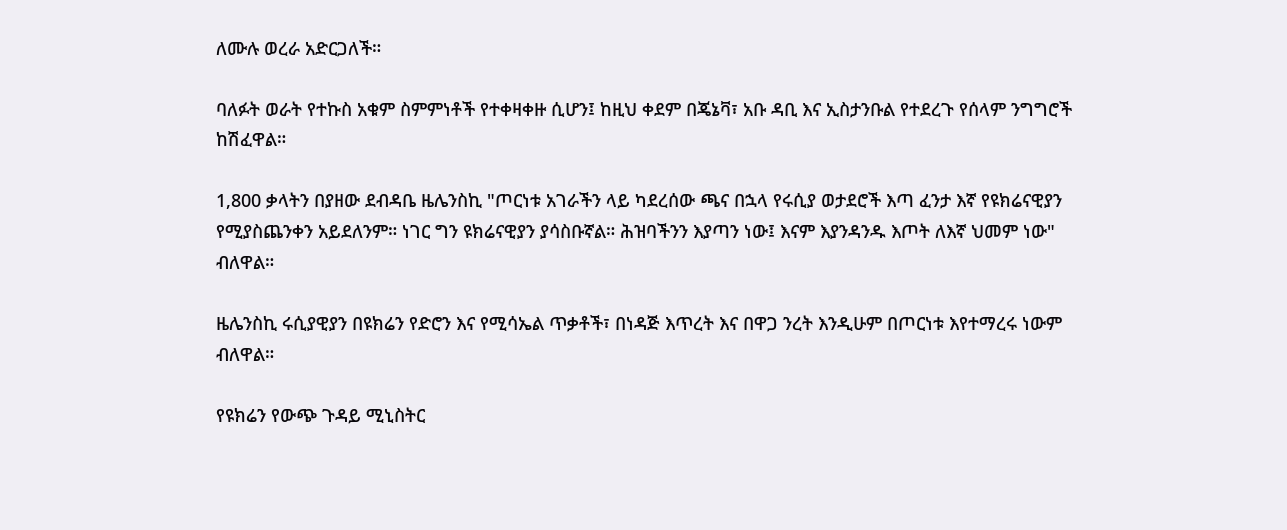ለሙሉ ወረራ አድርጋለች።

ባለፉት ወራት የተኩስ አቁም ስምምነቶች የተቀዛቀዙ ሲሆን፤ ከዚህ ቀደም በጄኔቫ፣ አቡ ዳቢ እና ኢስታንቡል የተደረጉ የሰላም ንግግሮች ከሽፈዋል።

1,800 ቃላትን በያዘው ደብዳቤ ዜሌንስኪ "ጦርነቱ አገራችን ላይ ካደረሰው ጫና በኋላ የሩሲያ ወታደሮች እጣ ፈንታ እኛ የዩክሬናዊያን የሚያስጨንቀን አይደለንም። ነገር ግን ዩክሬናዊያን ያሳስቡኛል። ሕዝባችንን እያጣን ነው፤ እናም እያንዳንዱ እጦት ለእኛ ህመም ነው" ብለዋል።

ዜሌንስኪ ሩሲያዊያን በዩክሬን የድሮን እና የሚሳኤል ጥቃቶች፣ በነዳጅ እጥረት እና በዋጋ ንረት እንዲሁም በጦርነቱ እየተማረሩ ነውም ብለዋል።

የዩክሬን የውጭ ጉዳይ ሚኒስትር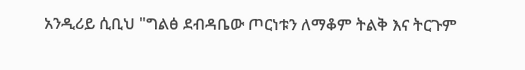አንዲሪይ ሲቢህ "ግልፅ ደብዳቤው ጦርነቱን ለማቆም ትልቅ እና ትርጉም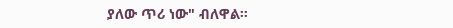ያለው ጥሪ ነው" ብለዋል።